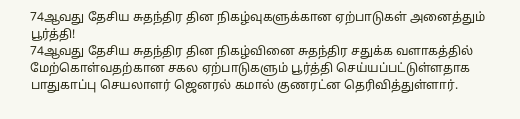74ஆவது தேசிய சுதந்திர தின நிகழ்வுகளுக்கான ஏற்பாடுகள் அனைத்தும் பூர்த்தி!
74ஆவது தேசிய சுதந்திர தின நிகழ்வினை சுதந்திர சதுக்க வளாகத்தில் மேற்கொள்வதற்கான சகல ஏற்பாடுகளும் பூர்த்தி செய்யப்பட்டுள்ளதாக பாதுகாப்பு செயலாளர் ஜெனரல் கமால் குணரட்ன தெரிவித்துள்ளார்.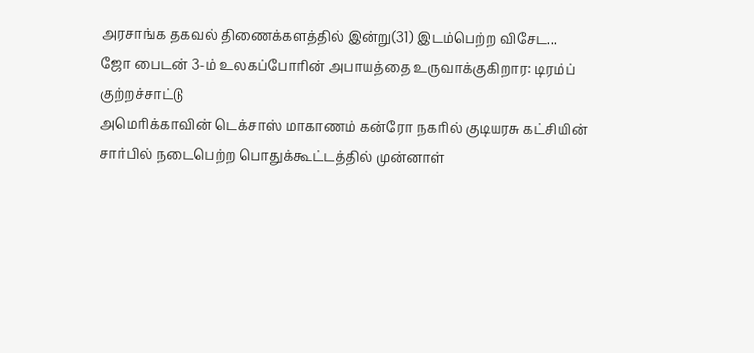அரசாங்க தகவல் திணைக்களத்தில் இன்று(31) இடம்பெற்ற விசேட...
ஜோ பைடன் 3-ம் உலகப்போரின் அபாயத்தை உருவாக்குகிறார: டிரம்ப் குற்றச்சாட்டு
அமெரிக்காவின் டெக்சாஸ் மாகாணம் கன்ரோ நகரில் குடியரசு கட்சியின் சார்பில் நடைபெற்ற பொதுக்கூட்டத்தில் முன்னாள்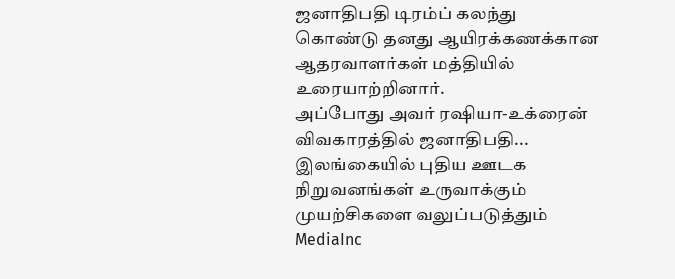ஜனாதிபதி டிரம்ப் கலந்து கொண்டு தனது ஆயிரக்கணக்கான ஆதரவாளர்கள் மத்தியில் உரையாற்றினார்.
அப்போது அவர் ரஷியா-உக்ரைன் விவகாரத்தில் ஜனாதிபதி...
இலங்கையில் புதிய ஊடக நிறுவனங்கள் உருவாக்கும் முயற்சிகளை வலுப்படுத்தும் MediaInc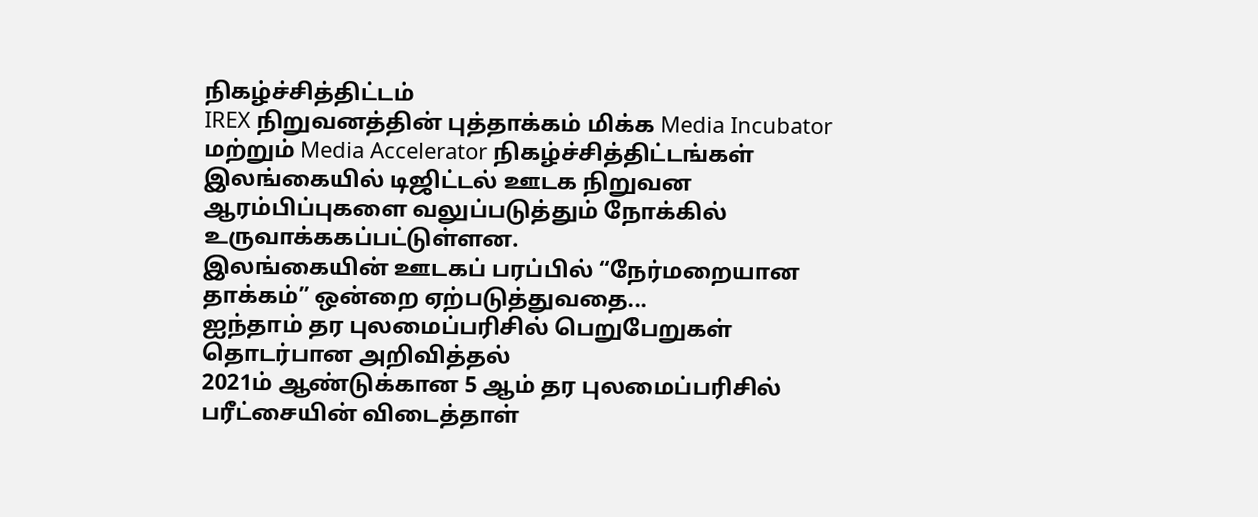நிகழ்ச்சித்திட்டம்
IREX நிறுவனத்தின் புத்தாக்கம் மிக்க Media Incubator மற்றும் Media Accelerator நிகழ்ச்சித்திட்டங்கள் இலங்கையில் டிஜிட்டல் ஊடக நிறுவன ஆரம்பிப்புகளை வலுப்படுத்தும் நோக்கில் உருவாக்ககப்பட்டுள்ளன.
இலங்கையின் ஊடகப் பரப்பில் “நேர்மறையான தாக்கம்” ஒன்றை ஏற்படுத்துவதை...
ஐந்தாம் தர புலமைப்பரிசில் பெறுபேறுகள் தொடர்பான அறிவித்தல்
2021ம் ஆண்டுக்கான 5 ஆம் தர புலமைப்பரிசில் பரீட்சையின் விடைத்தாள்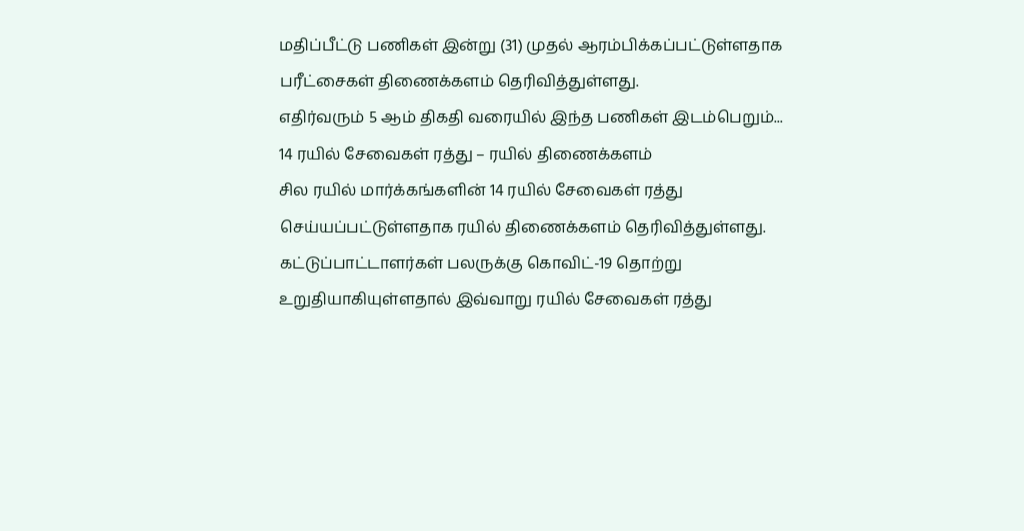மதிப்பீட்டு பணிகள் இன்று (31) முதல் ஆரம்பிக்கப்பட்டுள்ளதாக பரீட்சைகள் திணைக்களம் தெரிவித்துள்ளது.
எதிர்வரும் 5 ஆம் திகதி வரையில் இந்த பணிகள் இடம்பெறும்...
14 ரயில் சேவைகள் ரத்து – ரயில் திணைக்களம்
சில ரயில் மார்க்கங்களின் 14 ரயில் சேவைகள் ரத்து செய்யப்பட்டுள்ளதாக ரயில் திணைக்களம் தெரிவித்துள்ளது.
கட்டுப்பாட்டாளர்கள் பலருக்கு கொவிட்-19 தொற்று உறுதியாகியுள்ளதால் இவ்வாறு ரயில் சேவைகள் ரத்து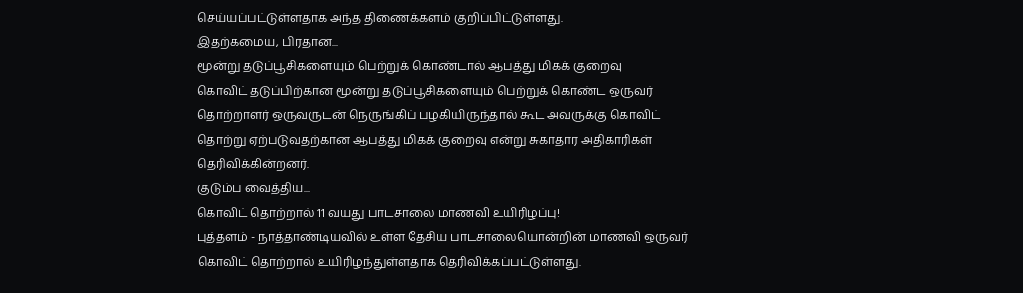செய்யப்பட்டுள்ளதாக அந்த திணைக்களம் குறிப்பிட்டுள்ளது.
இதற்கமைய, பிரதான...
மூன்று தடுப்பூசிகளையும் பெற்றுக் கொண்டால் ஆபத்து மிகக் குறைவு
கொவிட் தடுப்பிற்கான மூன்று தடுப்பூசிகளையும் பெற்றுக் கொண்ட ஒருவர் தொற்றாளர் ஒருவருடன் நெருங்கிப் பழகியிருந்தால் கூட அவருக்கு கொவிட் தொற்று ஏற்படுவதற்கான ஆபத்து மிகக் குறைவு என்று சுகாதார அதிகாரிகள் தெரிவிக்கின்றனர்.
குடும்ப வைத்திய...
கொவிட் தொற்றால் 11 வயது பாடசாலை மாணவி உயிரிழப்பு!
புத்தளம் - நாத்தாண்டியவில் உள்ள தேசிய பாடசாலையொன்றின் மாணவி ஒருவர் கொவிட் தொற்றால் உயிரிழந்துள்ளதாக தெரிவிக்கப்பட்டுள்ளது.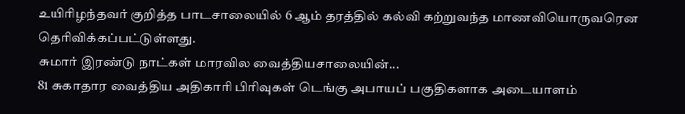உயிரிழந்தவர் குறித்த பாடசாலையில் 6 ஆம் தரத்தில் கல்வி கற்றுவந்த மாணவியொருவரென தெரிவிக்கப்பட்டுள்ளது.
சுமார் இரண்டு நாட்கள் மாரவில வைத்தியசாலையின்...
81 சுகாதார வைத்திய அதிகாரி பிரிவுகள் டெங்கு அபாயப் பகுதிகளாக அடையாளம்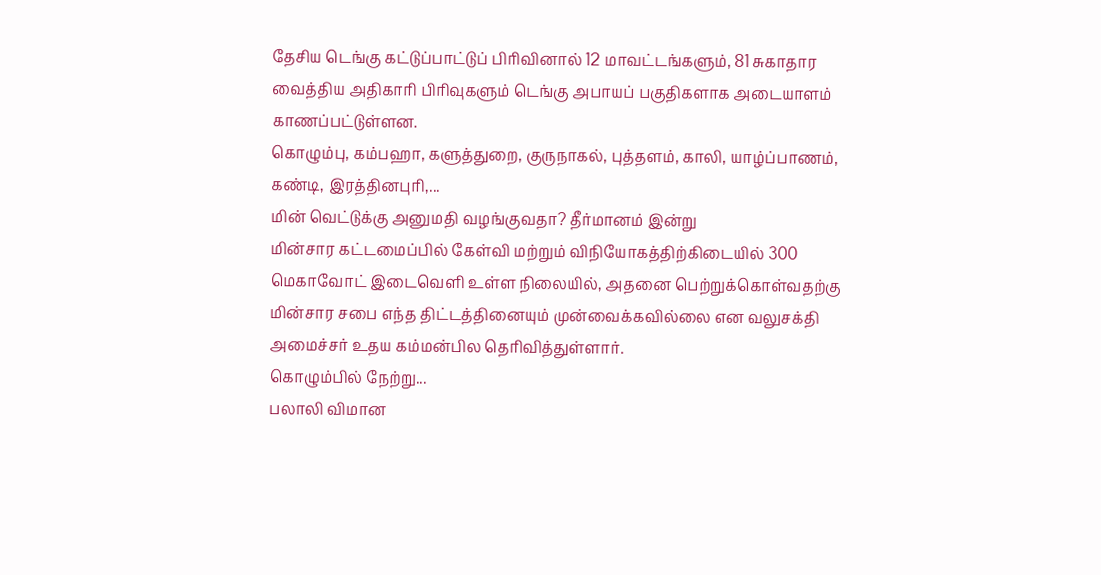தேசிய டெங்கு கட்டுப்பாட்டுப் பிரிவினால் 12 மாவட்டங்களும், 81 சுகாதார வைத்திய அதிகாரி பிரிவுகளும் டெங்கு அபாயப் பகுதிகளாக அடையாளம் காணப்பட்டுள்ளன.
கொழும்பு, கம்பஹா, களுத்துறை, குருநாகல், புத்தளம், காலி, யாழ்ப்பாணம், கண்டி, இரத்தினபுரி,...
மின் வெட்டுக்கு அனுமதி வழங்குவதா? தீர்மானம் இன்று
மின்சார கட்டமைப்பில் கேள்வி மற்றும் விநியோகத்திற்கிடையில் 300 மெகாவோட் இடைவெளி உள்ள நிலையில், அதனை பெற்றுக்கொள்வதற்கு மின்சார சபை எந்த திட்டத்தினையும் முன்வைக்கவில்லை என வலுசக்தி அமைச்சர் உதய கம்மன்பில தெரிவித்துள்ளார்.
கொழும்பில் நேற்று...
பலாலி விமான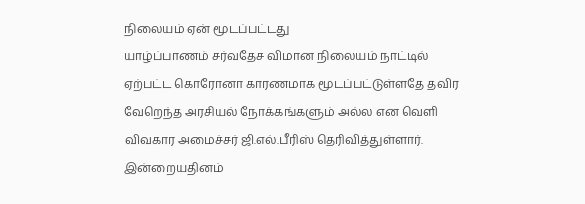நிலையம் ஏன் மூடப்பட்டது
யாழ்ப்பாணம் சர்வதேச விமான நிலையம் நாட்டில் ஏற்பட்ட கொரோனா காரணமாக மூடப்பட்டுள்ளதே தவிர வேறெந்த அரசியல் நோக்கங்களும் அல்ல என வெளி விவகார அமைச்சர் ஜி.எல்.பீரிஸ் தெரிவித்துள்ளார்.
இன்றையதினம்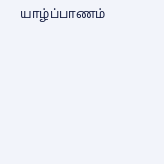யாழ்ப்பாணம்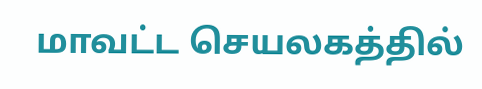மாவட்ட செயலகத்தில்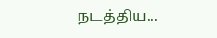நடத்திய...